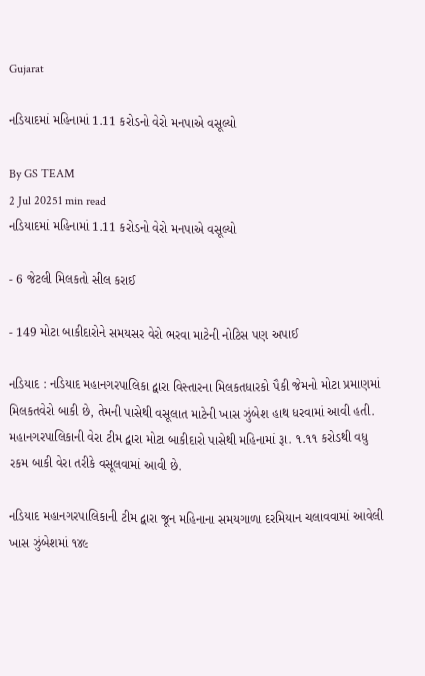Gujarat

નડિયાદમાં મહિનામાં 1.11 કરોડનો વેરો મનપાએ વસૂલ્યો

By GS TEAM
2 Jul 20251 min read
નડિયાદમાં મહિનામાં 1.11 કરોડનો વેરો મનપાએ વસૂલ્યો

- 6 જેટલી મિલકતો સીલ કરાઈ

- 149 મોટા બાકીદારોને સમયસર વેરો ભરવા માટેની નોટિસ પણ અપાઈ

નડિયાદ : નડિયાદ મહાનગરપાલિકા દ્વારા વિસ્તારના મિલકતધારકો પૈકી જેમનો મોટા પ્રમાણમાં મિલકતવેરો બાકી છે, તેમની પાસેથી વસૂલાત માટેની ખાસ ઝુંબેશ હાથ ધરવામાં આવી હતી. મહાનગરપાલિકાની વેરા ટીમ દ્વારા મોટા બાકીદારો પાસેથી મહિનામાં રૂા. ૧.૧૧ કરોડથી વધુ રકમ બાકી વેરા તરીકે વસૂલવામાં આવી છે.

નડિયાદ મહાનગરપાલિકાની ટીમ દ્વારા જૂન મહિનાના સમયગાળા દરમિયાન ચલાવવામાં આવેલી ખાસ ઝુંબેશમાં ૧૪૯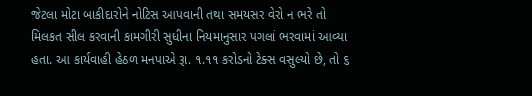જેટલા મોટા બાકીદારોને નોટિસ આપવાની તથા સમયસર વેરો ન ભરે તો મિલકત સીલ કરવાની કામગીરી સુધીના નિયમાનુસાર પગલાં ભરવામાં આવ્યા હતા. આ કાર્યવાહી હેઠળ મનપાએ રૂા. ૧.૧૧ કરોડનો ટેક્સ વસુલ્યો છે, તો ૬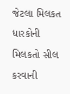જેટલા મિલકત ધારકોની મિલકતો સીલ કરવાની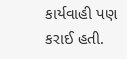કાર્યવાહી પણ કરાઈ હતી.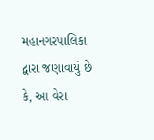મહાનગરપાલિકા દ્વારા જણાવાયું છે કે, આ વેરા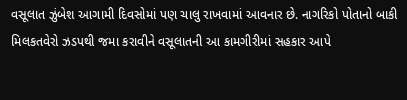વસૂલાત ઝુંબેશ આગામી દિવસોમાં પણ ચાલુ રાખવામાં આવનાર છે. નાગરિકો પોતાનો બાકી મિલકતવેરો ઝડપથી જમા કરાવીને વસૂલાતની આ કામગીરીમાં સહકાર આપે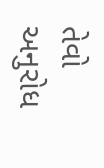તેવો અનુરોધ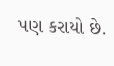પણ કરાયો છે.